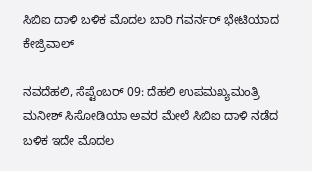ಸಿಬಿಐ ದಾಳಿ ಬಳಿಕ ಮೊದಲ ಬಾರಿ ಗವರ್ನರ್ ಭೇಟಿಯಾದ ಕೇಜ್ರಿವಾಲ್

ನವದೆಹಲಿ, ಸೆಪ್ಟೆಂಬರ್‌ 09: ದೆಹಲಿ ಉಪಮಖ್ಯಮಂತ್ರಿ ಮನೀಶ್ ಸಿಸೋಡಿಯಾ ಅವರ ಮೇಲೆ ಸಿಬಿಐ ದಾಳಿ ನಡೆದ ಬಳಿಕ ಇದೇ ಮೊದಲ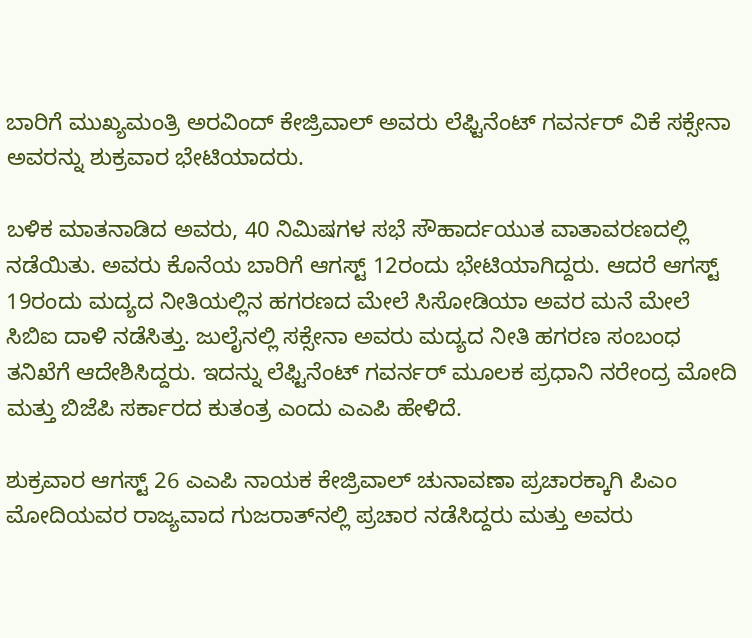ಬಾರಿಗೆ ಮುಖ್ಯಮಂತ್ರಿ ಅರವಿಂದ್ ಕೇಜ್ರಿವಾಲ್ ಅವರು ಲೆಫ್ಟಿನೆಂಟ್ ಗವರ್ನರ್ ವಿಕೆ ಸಕ್ಸೇನಾ ಅವರನ್ನು ಶುಕ್ರವಾರ ಭೇಟಿಯಾದರು.

ಬಳಿಕ ಮಾತನಾಡಿದ ಅವರು, 40 ನಿಮಿಷಗಳ ಸಭೆ ಸೌಹಾರ್ದಯುತ ವಾತಾವರಣದಲ್ಲಿ ನಡೆಯಿತು. ಅವರು ಕೊನೆಯ ಬಾರಿಗೆ ಆಗಸ್ಟ್ 12ರಂದು ಭೇಟಿಯಾಗಿದ್ದರು. ಆದರೆ ಆಗಸ್ಟ್ 19ರಂದು ಮದ್ಯದ ನೀತಿಯಲ್ಲಿನ ಹಗರಣದ ಮೇಲೆ ಸಿಸೋಡಿಯಾ ಅವರ ಮನೆ ಮೇಲೆ ಸಿಬಿಐ ದಾಳಿ ನಡೆಸಿತ್ತು. ಜುಲೈನಲ್ಲಿ ಸಕ್ಸೇನಾ ಅವರು ಮದ್ಯದ ನೀತಿ ಹಗರಣ ಸಂಬಂಧ ತನಿಖೆಗೆ ಆದೇಶಿಸಿದ್ದರು. ಇದನ್ನು ಲೆಫ್ಟಿನೆಂಟ್ ಗವರ್ನರ್ ಮೂಲಕ ಪ್ರಧಾನಿ ನರೇಂದ್ರ ಮೋದಿ ಮತ್ತು ಬಿಜೆಪಿ ಸರ್ಕಾರದ ಕುತಂತ್ರ ಎಂದು ಎಎಪಿ ಹೇಳಿದೆ.

ಶುಕ್ರವಾರ ಆಗಸ್ಟ್ 26 ಎಎಪಿ ನಾಯಕ ಕೇಜ್ರಿವಾಲ್‌ ಚುನಾವಣಾ ಪ್ರಚಾರಕ್ಕಾಗಿ ಪಿಎಂ ಮೋದಿಯವರ ರಾಜ್ಯವಾದ ಗುಜರಾತ್‌ನಲ್ಲಿ ಪ್ರಚಾರ ನಡೆಸಿದ್ದರು ಮತ್ತು ಅವರು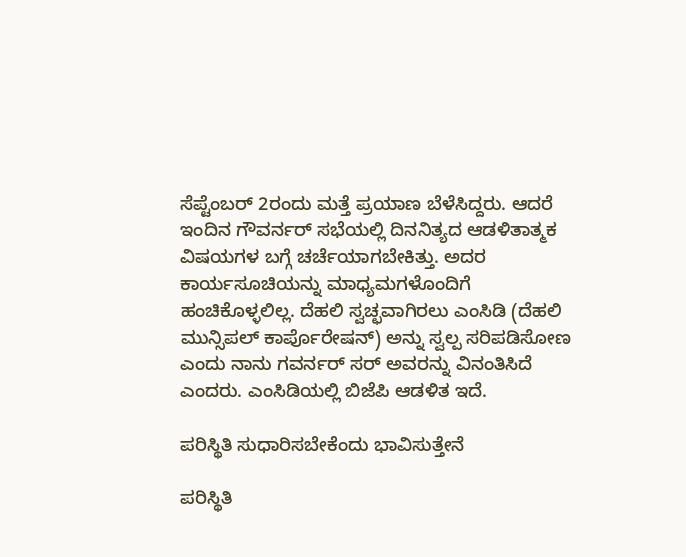ಸೆಪ್ಟೆಂಬರ್ 2ರಂದು ಮತ್ತೆ ಪ್ರಯಾಣ ಬೆಳೆಸಿದ್ದರು. ಆದರೆ ಇಂದಿನ ಗೌವರ್ನರ್‌ ಸಭೆಯಲ್ಲಿ ದಿನನಿತ್ಯದ ಆಡಳಿತಾತ್ಮಕ ವಿಷಯಗಳ ಬಗ್ಗೆ ಚರ್ಚೆಯಾಗಬೇಕಿತ್ತು. ಅದರ ಕಾರ್ಯಸೂಚಿಯನ್ನು ಮಾಧ್ಯಮಗಳೊಂದಿಗೆ ಹಂಚಿಕೊಳ್ಳಲಿಲ್ಲ. ದೆಹಲಿ ಸ್ವಚ್ಛವಾಗಿರಲು ಎಂಸಿಡಿ (ದೆಹಲಿ ಮುನ್ಸಿಪಲ್ ಕಾರ್ಪೊರೇಷನ್) ಅನ್ನು ಸ್ವಲ್ಪ ಸರಿಪಡಿಸೋಣ ಎಂದು ನಾನು ಗವರ್ನರ್‌ ಸರ್ ಅವರನ್ನು ವಿನಂತಿಸಿದೆ ಎಂದರು. ಎಂಸಿಡಿಯಲ್ಲಿ ಬಿಜೆಪಿ ಆಡಳಿತ ಇದೆ.

ಪರಿಸ್ಥಿತಿ ಸುಧಾರಿಸಬೇಕೆಂದು ಭಾವಿಸುತ್ತೇನೆ

ಪರಿಸ್ಥಿತಿ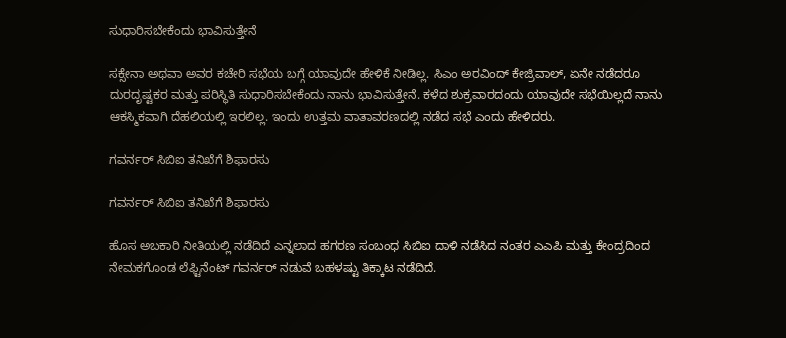ಸುಧಾರಿಸಬೇಕೆಂದು ಭಾವಿಸುತ್ತೇನೆ

ಸಕ್ಸೇನಾ ಅಥವಾ ಅವರ ಕಚೇರಿ ಸಭೆಯ ಬಗ್ಗೆ ಯಾವುದೇ ಹೇಳಿಕೆ ನೀಡಿಲ್ಲ. ಸಿಎಂ ಅರವಿಂದ್‌ ಕೇಜ್ರಿವಾಲ್, ಏನೇ ನಡೆದರೂ ದುರದೃಷ್ಟಕರ ಮತ್ತು ಪರಿಸ್ಥಿತಿ ಸುಧಾರಿಸಬೇಕೆಂದು ನಾನು ಭಾವಿಸುತ್ತೇನೆ. ಕಳೆದ ಶುಕ್ರವಾರದಂದು ಯಾವುದೇ ಸಭೆಯಿಲ್ಲದೆ ನಾನು ಆಕಸ್ಮಿಕವಾಗಿ ದೆಹಲಿಯಲ್ಲಿ ಇರಲಿಲ್ಲ. ಇಂದು ಉತ್ತಮ ವಾತಾವರಣದಲ್ಲಿ ನಡೆದ ಸಭೆ ಎಂದು ಹೇಳಿದರು.

ಗವರ್ನರ್‌ ಸಿಬಿಐ ತನಿಖೆಗೆ ಶಿಫಾರಸು

ಗವರ್ನರ್‌ ಸಿಬಿಐ ತನಿಖೆಗೆ ಶಿಫಾರಸು

ಹೊಸ ಅಬಕಾರಿ ನೀತಿಯಲ್ಲಿ ನಡೆದಿದೆ ಎನ್ನಲಾದ ಹಗರಣ ಸಂಬಂಧ ಸಿಬಿಐ ದಾಳಿ ನಡೆಸಿದ ನಂತರ ಎಎಪಿ ಮತ್ತು ಕೇಂದ್ರದಿಂದ ನೇಮಕಗೊಂಡ ಲೆಫ್ಟಿನೆಂಟ್ ಗವರ್ನರ್ ನಡುವೆ ಬಹಳಷ್ಟು ತಿಕ್ಕಾಟ ನಡೆದಿದೆ.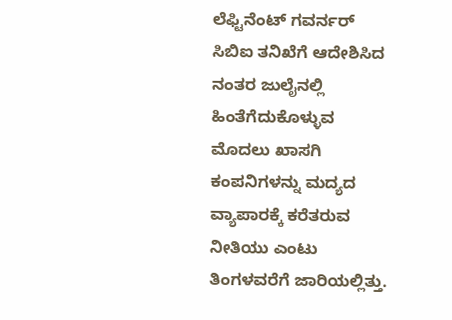ಲೆಫ್ಟಿನೆಂಟ್ ಗವರ್ನರ್ ಸಿಬಿಐ ತನಿಖೆಗೆ ಆದೇಶಿಸಿದ ನಂತರ ಜುಲೈನಲ್ಲಿ ಹಿಂತೆಗೆದುಕೊಳ್ಳುವ ಮೊದಲು ಖಾಸಗಿ ಕಂಪನಿಗಳನ್ನು ಮದ್ಯದ ವ್ಯಾಪಾರಕ್ಕೆ ಕರೆತರುವ ನೀತಿಯು ಎಂಟು ತಿಂಗಳವರೆಗೆ ಜಾರಿಯಲ್ಲಿತ್ತು.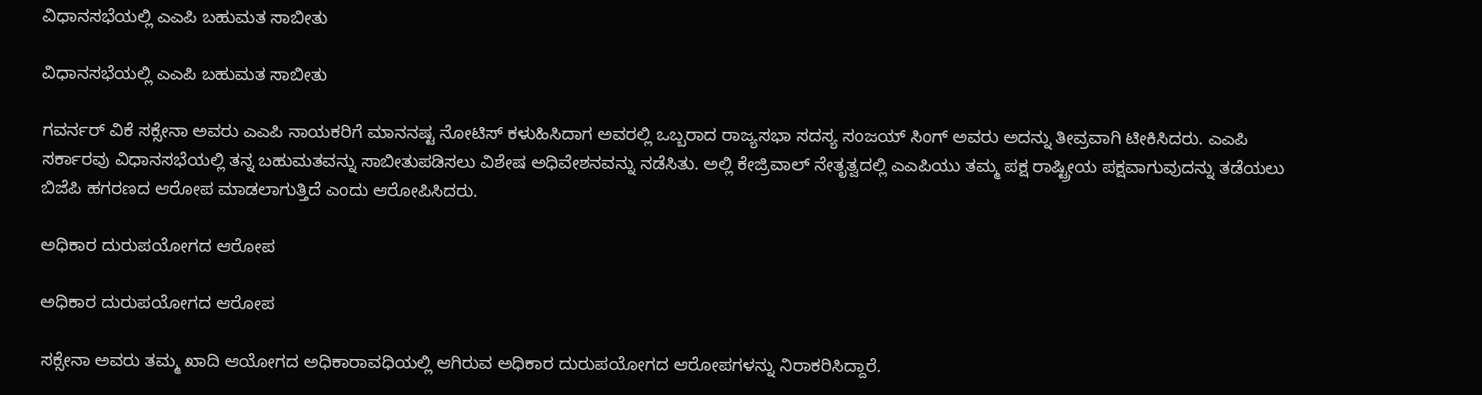ವಿಧಾನಸಭೆಯಲ್ಲಿ ಎಎಪಿ ಬಹುಮತ ಸಾಬೀತು

ವಿಧಾನಸಭೆಯಲ್ಲಿ ಎಎಪಿ ಬಹುಮತ ಸಾಬೀತು

ಗವರ್ನರ್‌ ವಿಕೆ ಸಕ್ಸೇನಾ ಅವರು ಎಎಪಿ ನಾಯಕರಿಗೆ ಮಾನನಷ್ಟ ನೋಟಿಸ್ ಕಳುಹಿಸಿದಾಗ ಅವರಲ್ಲಿ ಒಬ್ಬರಾದ ರಾಜ್ಯಸಭಾ ಸದಸ್ಯ ಸಂಜಯ್ ಸಿಂಗ್ ಅವರು ಅದನ್ನು ತೀವ್ರವಾಗಿ ಟೀಕಿಸಿದರು. ಎಎಪಿ ಸರ್ಕಾರವು ವಿಧಾನಸಭೆಯಲ್ಲಿ ತನ್ನ ಬಹುಮತವನ್ನು ಸಾಬೀತುಪಡಿಸಲು ವಿಶೇಷ ಅಧಿವೇಶನವನ್ನು ನಡೆಸಿತು. ಅಲ್ಲಿ ಕೇಜ್ರಿವಾಲ್ ನೇತೃತ್ವದಲ್ಲಿ ಎಎಪಿಯು ತಮ್ಮ ಪಕ್ಷ ರಾಷ್ಟ್ರೀಯ ಪಕ್ಷವಾಗುವುದನ್ನು ತಡೆಯಲು ಬಿಜೆಪಿ ಹಗರಣದ ಆರೋಪ ಮಾಡಲಾಗುತ್ತಿದೆ ಎಂದು ಆರೋಪಿಸಿದರು.

ಅಧಿಕಾರ ದುರುಪಯೋಗದ ಆರೋಪ

ಅಧಿಕಾರ ದುರುಪಯೋಗದ ಆರೋಪ

ಸಕ್ಸೇನಾ ಅವರು ತಮ್ಮ ಖಾದಿ ಆಯೋಗದ ಅಧಿಕಾರಾವಧಿಯಲ್ಲಿ ಆಗಿರುವ ಅಧಿಕಾರ ದುರುಪಯೋಗದ ಆರೋಪಗಳನ್ನು ನಿರಾಕರಿಸಿದ್ದಾರೆ.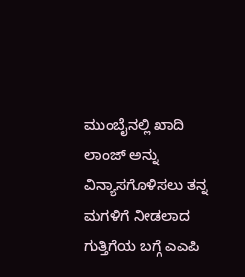ಮುಂಬೈನಲ್ಲಿ ಖಾದಿ ಲಾಂಜ್ ಅನ್ನು ವಿನ್ಯಾಸಗೊಳಿಸಲು ತನ್ನ ಮಗಳಿಗೆ ನೀಡಲಾದ ಗುತ್ತಿಗೆಯ ಬಗ್ಗೆ ಎಎಪಿ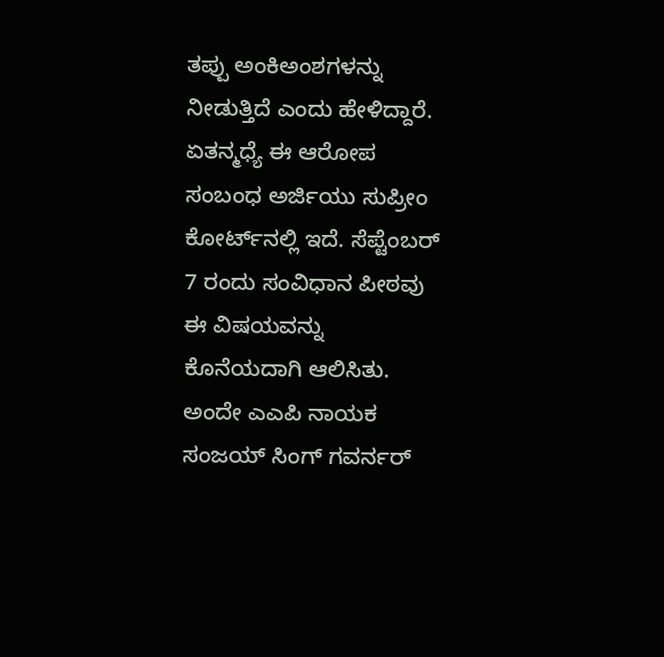ತಪ್ಪು ಅಂಕಿಅಂಶಗಳನ್ನು ನೀಡುತ್ತಿದೆ ಎಂದು ಹೇಳಿದ್ದಾರೆ. ಏತನ್ಮಧ್ಯೆ ಈ ಆರೋಪ ಸಂಬಂಧ ಅರ್ಜಿಯು ಸುಪ್ರೀಂ ಕೋರ್ಟ್‌ನಲ್ಲಿ ಇದೆ. ಸೆಪ್ಟೆಂಬರ್ 7 ರಂದು ಸಂವಿಧಾನ ಪೀಠವು ಈ ವಿಷಯವನ್ನು ಕೊನೆಯದಾಗಿ ಆಲಿಸಿತು. ಅಂದೇ ಎಎಪಿ ನಾಯಕ ಸಂಜಯ್ ಸಿಂಗ್ ಗವರ್ನರ್‌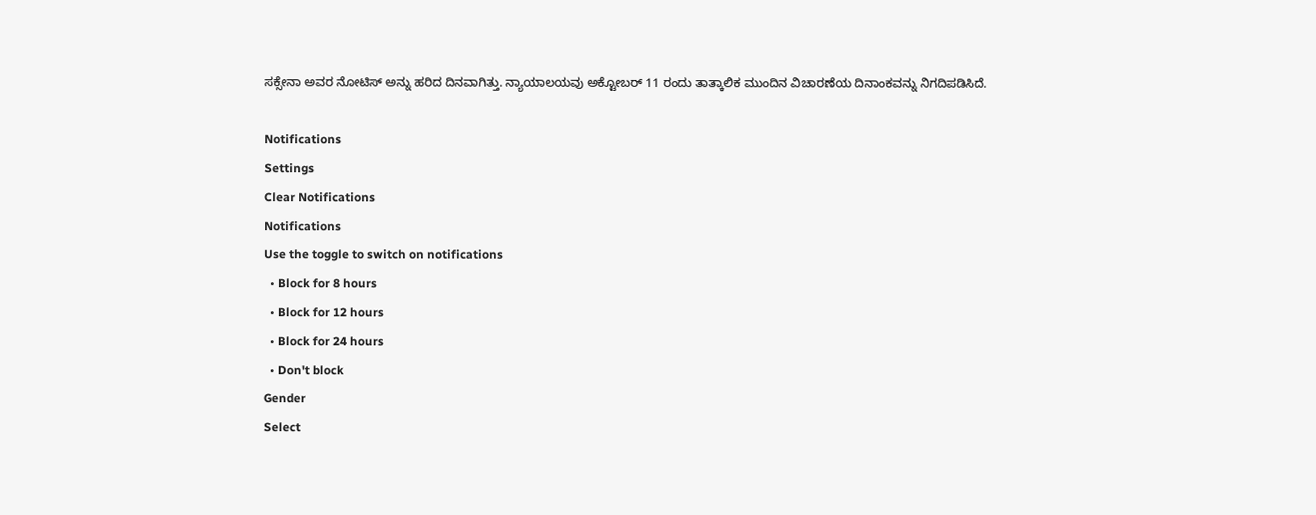ಸಕ್ಸೇನಾ ಅವರ ನೋಟಿಸ್ ಅನ್ನು ಹರಿದ ದಿನವಾಗಿತ್ತು. ನ್ಯಾಯಾಲಯವು ಅಕ್ಟೋಬರ್ 11 ರಂದು ತಾತ್ಕಾಲಿಕ ಮುಂದಿನ ವಿಚಾರಣೆಯ ದಿನಾಂಕವನ್ನು ನಿಗದಿಪಡಿಸಿದೆ.

Notifications
Settings
Clear Notifications
Notifications
Use the toggle to switch on notifications
  • Block for 8 hours
  • Block for 12 hours
  • Block for 24 hours
  • Don't block
Gender
Select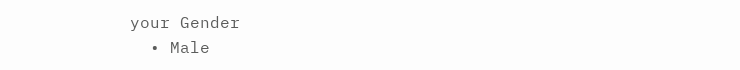your Gender
  • Male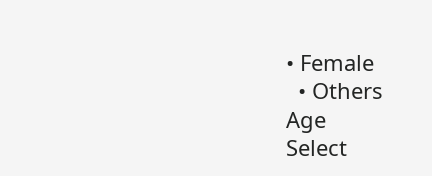• Female
  • Others
Age
Select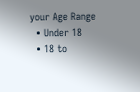your Age Range
  • Under 18
  • 18 to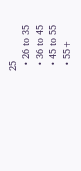25
  • 26 to 35
  • 36 to 45
  • 45 to 55
  • 55+